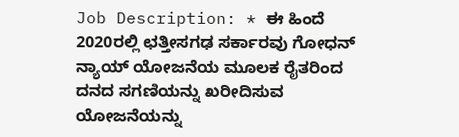Job Description: * ಈ ಹಿಂದೆ 2020ರಲ್ಲಿ ಛತ್ತೀಸಗಢ ಸರ್ಕಾರವು ಗೋಧನ್ ನ್ಯಾಯ್ ಯೋಜನೆಯ ಮೂಲಕ ರೈತರಿಂದ ದನದ ಸಗಣಿಯನ್ನು ಖರೀದಿಸುವ ಯೋಜನೆಯನ್ನು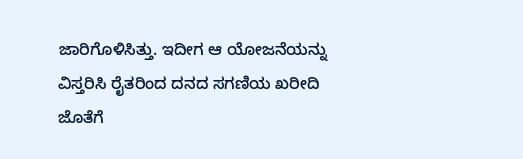ಜಾರಿಗೊಳಿಸಿತ್ತು. ಇದೀಗ ಆ ಯೋಜನೆಯನ್ನು ವಿಸ್ತರಿಸಿ ರೈತರಿಂದ ದನದ ಸಗಣಿಯ ಖರೀದಿ ಜೊತೆಗೆ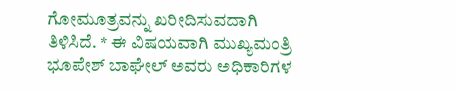ಗೋಮೂತ್ರವನ್ನು ಖರೀದಿಸುವದಾಗಿ ತಿಳಿಸಿದೆ. * ಈ ವಿಷಯವಾಗಿ ಮುಖ್ಯಮಂತ್ರಿ ಭೂಪೇಶ್ ಬಾಘೇಲ್ ಅವರು ಅಧಿಕಾರಿಗಳ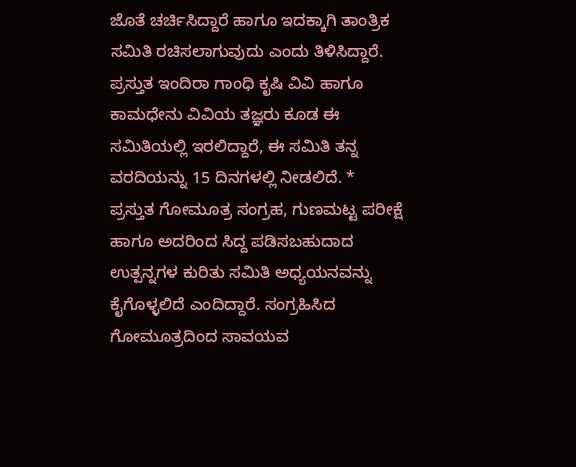ಜೊತೆ ಚರ್ಚಿಸಿದ್ದಾರೆ ಹಾಗೂ ಇದಕ್ಕಾಗಿ ತಾಂತ್ರಿಕ ಸಮಿತಿ ರಚಿಸಲಾಗುವುದು ಎಂದು ತಿಳಿಸಿದ್ದಾರೆ. ಪ್ರಸ್ತುತ ಇಂದಿರಾ ಗಾಂಧಿ ಕೃಷಿ ವಿವಿ ಹಾಗೂ ಕಾಮಧೇನು ವಿವಿಯ ತಜ್ಞರು ಕೂಡ ಈ ಸಮಿತಿಯಲ್ಲಿ ಇರಲಿದ್ದಾರೆ, ಈ ಸಮಿತಿ ತನ್ನ ವರದಿಯನ್ನು 15 ದಿನಗಳಲ್ಲಿ ನೀಡಲಿದೆ. * ಪ್ರಸ್ತುತ ಗೋಮೂತ್ರ ಸಂಗ್ರಹ, ಗುಣಮಟ್ಟ ಪರೀಕ್ಷೆ ಹಾಗೂ ಅದರಿಂದ ಸಿದ್ದ ಪಡಿಸಬಹುದಾದ ಉತ್ಪನ್ನಗಳ ಕುರಿತು ಸಮಿತಿ ಅಧ್ಯಯನವನ್ನು ಕೈಗೊಳ್ಳಲಿದೆ ಎಂದಿದ್ದಾರೆ. ಸಂಗ್ರಹಿಸಿದ ಗೋಮೂತ್ರದಿಂದ ಸಾವಯವ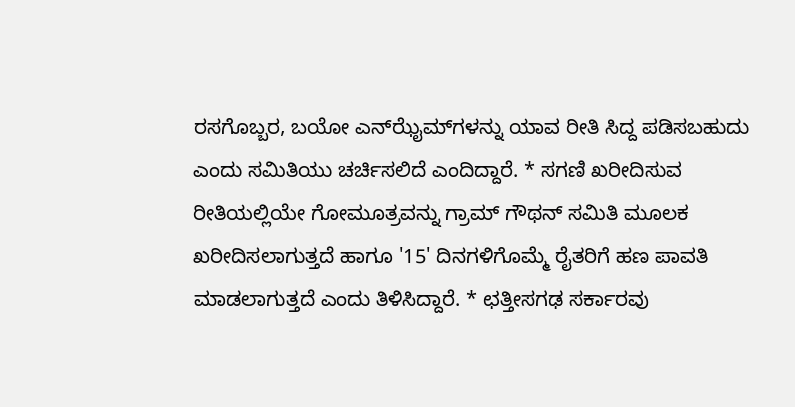ರಸಗೊಬ್ಬರ, ಬಯೋ ಎನ್‍ಝೈಮ್‍ಗಳನ್ನು ಯಾವ ರೀತಿ ಸಿದ್ದ ಪಡಿಸಬಹುದು ಎಂದು ಸಮಿತಿಯು ಚರ್ಚಿಸಲಿದೆ ಎಂದಿದ್ದಾರೆ. * ಸಗಣಿ ಖರೀದಿಸುವ ರೀತಿಯಲ್ಲಿಯೇ ಗೋಮೂತ್ರವನ್ನು ಗ್ರಾಮ್ ಗೌಥನ್ ಸಮಿತಿ ಮೂಲಕ ಖರೀದಿಸಲಾಗುತ್ತದೆ ಹಾಗೂ '15' ದಿನಗಳಿಗೊಮ್ಮೆ ರೈತರಿಗೆ ಹಣ ಪಾವತಿ ಮಾಡಲಾಗುತ್ತದೆ ಎಂದು ತಿಳಿಸಿದ್ದಾರೆ. * ಛತ್ತೀಸಗಢ ಸರ್ಕಾರವು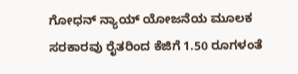ಗೋಧನ್ ನ್ಯಾಯ್ ಯೋಜನೆಯ ಮೂಲಕ ಸರಕಾರವು ರೈತರಿಂದ ಕೆಜಿಗೆ 1.50 ರೂಗಳಂತೆ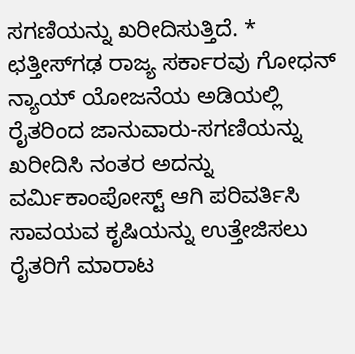ಸಗಣಿಯನ್ನು ಖರೀದಿಸುತ್ತಿದೆ. * ಛತ್ತೀಸ್‌ಗಢ ರಾಜ್ಯ ಸರ್ಕಾರವು ಗೋಧನ್ ನ್ಯಾಯ್ ಯೋಜನೆಯ ಅಡಿಯಲ್ಲಿ ರೈತರಿಂದ ಜಾನುವಾರು-ಸಗಣಿಯನ್ನು ಖರೀದಿಸಿ ನಂತರ ಅದನ್ನು ವರ್ಮಿಕಾಂಪೋಸ್ಟ್ ಆಗಿ ಪರಿವರ್ತಿಸಿ ಸಾವಯವ ಕೃಷಿಯನ್ನು ಉತ್ತೇಜಿಸಲು ರೈತರಿಗೆ ಮಾರಾಟ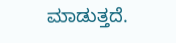ಮಾಡುತ್ತದೆ.